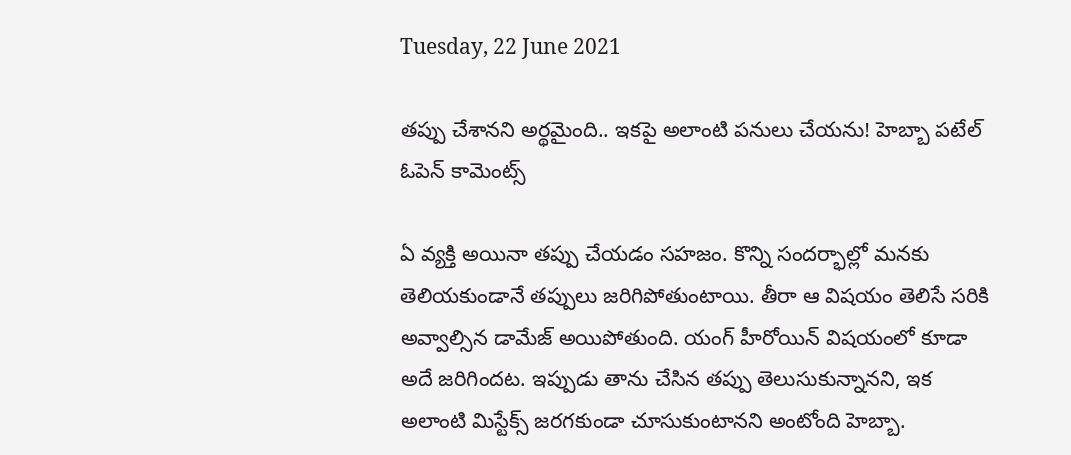Tuesday, 22 June 2021

తప్పు చేశానని అర్థమైంది.. ఇకపై అలాంటి పనులు చేయను! హెబ్బా పటేల్ ఓపెన్ కామెంట్స్

ఏ వ్యక్తి అయినా తప్పు చేయడం సహజం. కొన్ని సందర్భాల్లో మనకు తెలియకుండానే తప్పులు జరిగిపోతుంటాయి. తీరా ఆ విషయం తెలిసే సరికి అవ్వాల్సిన డామేజ్ అయిపోతుంది. యంగ్ హీరోయిన్ విషయంలో కూడా అదే జరిగిందట. ఇప్పుడు తాను చేసిన తప్పు తెలుసుకున్నానని, ఇక అలాంటి మిస్టేక్స్ జరగకుండా చూసుకుంటానని అంటోంది హెబ్బా.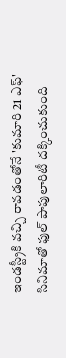ఇండస్ట్రీకి వచ్చి రావడంతోనే 'కుమారి 21 ఎఫ్' సినిమాతో ఫుల్ పాపులారిటీ దక్కించుకుంది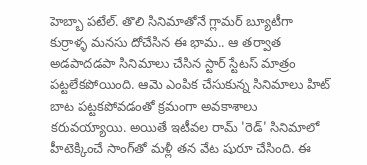హెబ్బా పటేల్. తొలి సినిమాతోనే గ్లామర్ బ్యూటీగా కుర్రాళ్ళ మనసు దోచేసిన ఈ భామ.. ఆ తర్వాత అడపాదడపా సినిమాలు చేసిన స్టార్ స్టేటస్ మాత్రం పట్టలేకపోయింది. ఆమె ఎంపిక చేసుకున్న సినిమాలు హిట్ బాట పట్టకపోవడంతో క్రమంగా అవకాశాలు కరువయ్యాయి. అయితే ఇటీవల రామ్ 'రెడ్' సినిమాలో హీటెక్కించే సాంగ్‌తో మళ్లీ తన వేట షురూ చేసింది. ఈ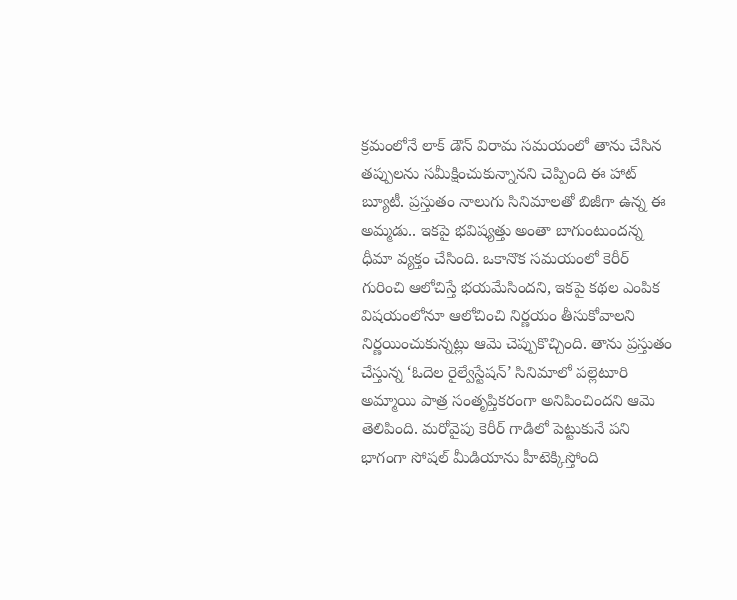క్రమంలోనే లాక్ డౌన్ విరామ సమయంలో తాను చేసిన తప్పులను సమీక్షించుకున్నానని చెప్పింది ఈ హాట్ బ్యూటీ. ప్రస్తుతం నాలుగు సినిమాలతో బిజీగా ఉన్న ఈ అమ్మడు.. ఇకపై భవిష్యత్తు అంతా బాగుంటుందన్న ధీమా వ్యక్తం చేసింది. ఒకానొక సమయంలో కెరీర్ గురించి ఆలోచిస్తే భయమేసిందని, ఇకపై కథల ఎంపిక విషయంలోనూ ఆలోచించి నిర్ణయం తీసుకోవాలని నిర్ణయించుకున్నట్లు ఆమె చెప్పుకొచ్చింది. తాను ప్రస్తుతం చేస్తున్న ‘ఓదెల రైల్వేస్టేషన్‌’ సినిమాలో పల్లెటూరి అమ్మాయి పాత్ర సంతృప్తికరంగా అనిపించిందని ఆమె తెలిపింది. మరోవైపు కెరీర్ గాడిలో పెట్టుకునే పని భాగంగా సోషల్ మీడియాను హీటెక్కిస్తోంది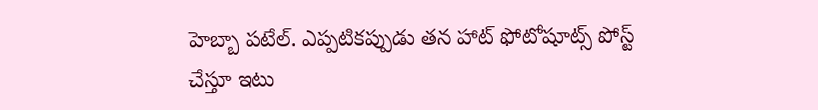హెబ్బా పటేల్. ఎప్పటికప్పుడు తన హాట్ ఫోటోషూట్స్ పోస్ట్ చేస్తూ ఇటు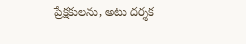ప్రేక్షకులను, అటు దర్శక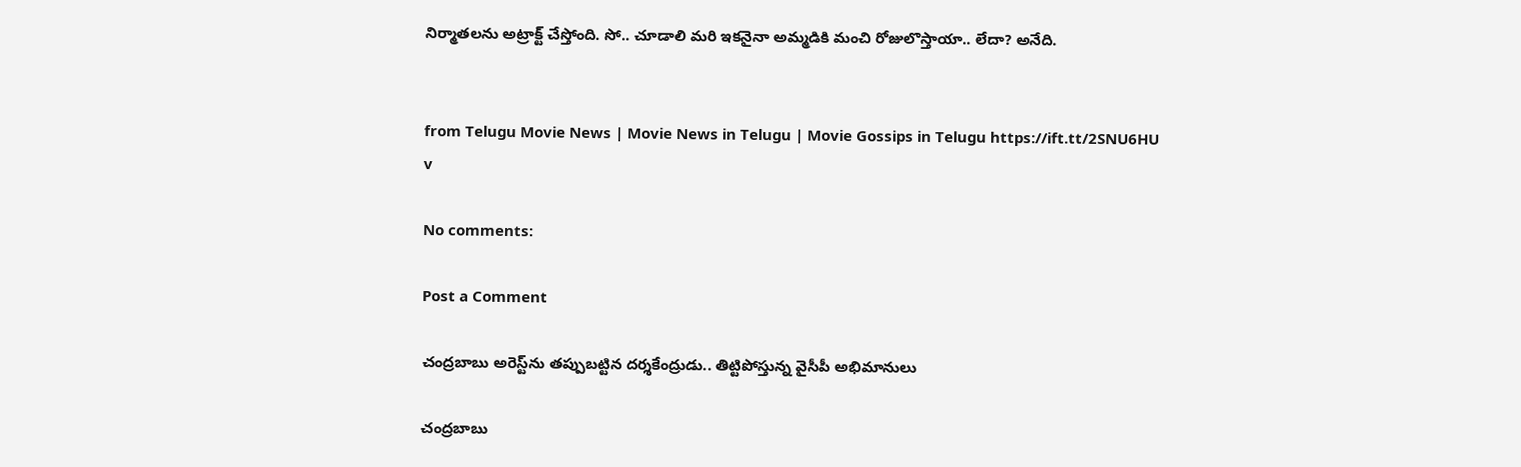నిర్మాతలను అట్రాక్ట్ చేస్తోంది. సో.. చూడాలి మరి ఇకనైనా అమ్మడికి మంచి రోజులొస్తాయా.. లేదా? అనేది.


from Telugu Movie News | Movie News in Telugu | Movie Gossips in Telugu https://ift.tt/2SNU6HU
v

No comments:

Post a Comment

చంద్రబాబు అరెస్ట్‌ను తప్పుబట్టిన దర్శకేంద్రుడు.. తిట్టిపోస్తున్న వైసీపీ అభిమానులు

చంద్రబాబు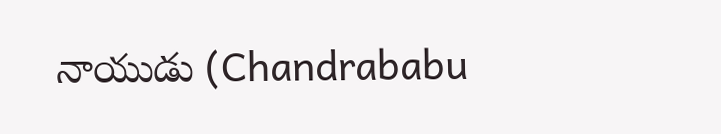నాయుడు (Chandrababu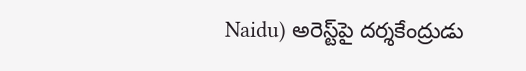Naidu) అరెస్ట్‌పై దర్శకేంద్రుడు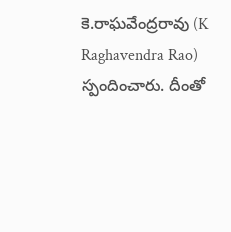కె.రాఘవేంద్రరావు (K Raghavendra Rao) స్పందించారు. దీంతో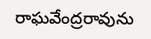రాఘవేంద్రరావును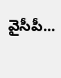వైసీపీ...